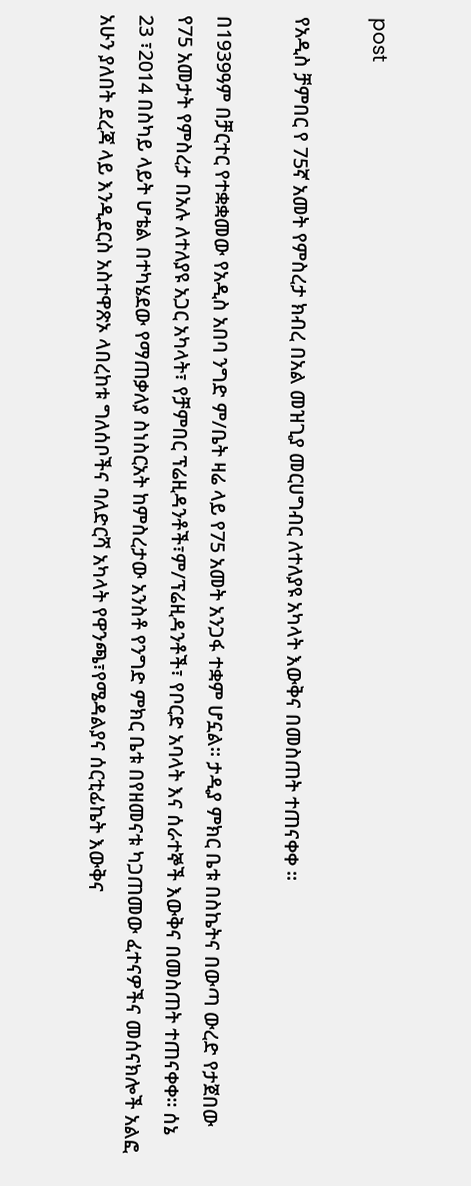post

የአዲስ ቻምበር የ 75ኛ አመት የምስረታ ክብረ በአል መዝጊያ መርሀግብር ለተለያዩ አካላት እውቅና በመስጠት ተጠናቀቀ ፡፡

በ1939ዓም በቻርተር የተቋቋመው የአዲስ አበባ ንግድ ም/ቤት ዛሬ ላይ የ75 አመት አንጋፋ ተቋም ሆኗል፡፡ ታዲያ ምክር ቤቱ በስኬትና በውጣ ውረድ የታጀበው የ75 አመታት የምስረታ በአሉ ለተለያዩ አጋር አካላት፣ የቻምበር ፕሬዚዳንቶች፣ም/ፕሬዚዳንቶች፣ የቦርድ አባላት እና ሰራተኞች እውቅና በመስጠት ተጠናቀቀ፡፡ ሰኔ 23 ፣2014 በስካይ ላይት ሆቴል በተካሄደው የማጠቃለያ ስነስርአት ከምስረታው አንስቶ የንግድ ምክር ቤቱ በየዘመናቱ ካጋጠመው ፈተናዎችና መሰናክሎች አልፎ አሁን ያለበት ደረጃ ላይ እንዲደርስ አስተዋጽኦ ላበረከቱ ግለሰቦችና ባለድርሻ አካላት የዋንጫ፣የሜዳልያና ሰርቲፊኬት እውቅና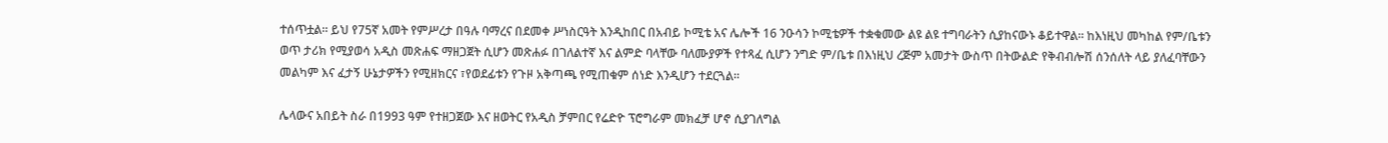ተሰጥቷል፡፡ ይህ የ75ኛ አመት የምሥረታ በዓሉ ባማረና በደመቀ ሥነስርዓት እንዲከበር በአብይ ኮሚቴ አና ሌሎች 16 ንዑሳን ኮሚቴዎች ተቋቁመው ልዩ ልዩ ተግባራትን ሲያከናውኑ ቆይተዋል፡፡ ከእነዚህ መካከል የም/ቤቱን ወጥ ታሪክ የሚያወሳ አዲስ መጽሐፍ ማዘጋጀት ሲሆን መጽሐፉ በገለልተኛ እና ልምድ ባላቸው ባለሙያዎች የተጻፈ ሲሆን ንግድ ም/ቤቱ በእነዚህ ረጅም አመታት ውስጥ በትውልድ የቅብብሎሽ ሰንሰለት ላይ ያለፈባቸውን መልካም እና ፈታኝ ሁኔታዎችን የሚዘክርና ፣የወደፊቱን የጉዞ አቅጣጫ የሚጠቁም ሰነድ እንዲሆን ተደርጓል፡፡

ሌላውና አበይት ስራ በ1993 ዓም የተዘጋጀው እና ዘወትር የአዲስ ቻምበር የሬድዮ ፕሮግራም መክፈቻ ሆኖ ሲያገለግል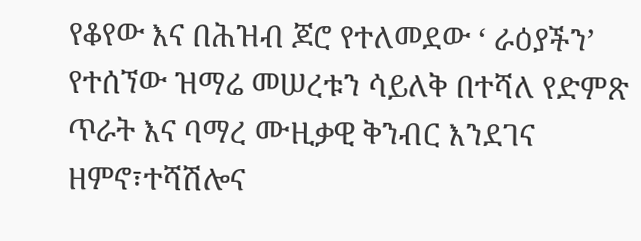የቆየው እና በሕዝብ ጆሮ የተለመደው ‘ ራዕያችን’ የተሰኘው ዝማሬ መሠረቱን ሳይለቅ በተሻለ የድምጽ ጥራት እና ባማረ ሙዚቃዊ ቅንብር እንደገና ዘምኖ፣ተሻሽሎና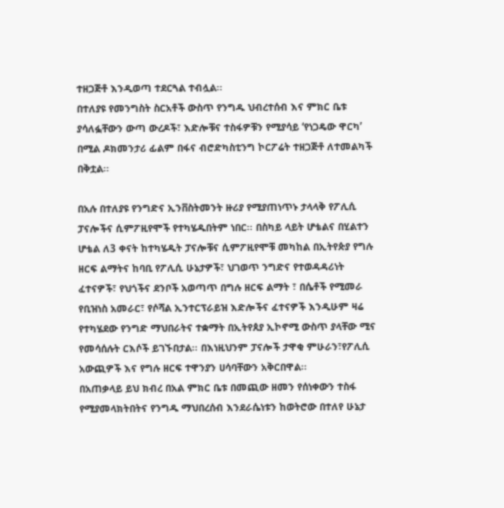ተዘጋጅቶ እንዲወጣ ተደርጓል ተብሏል፡፡
በተለያዩ የመንግስት ስርአቶች ውስጥ የንግዱ ህብረተሰብ እና ምክር ቤቱ ያሳለፏቸውን ውጣ ውረዶች፣ እድሎቹና ተስፋዎቹን የሚያሳይ ‘የነጋዴው ዋርካ’ በሚል ዶክመንታሪ ፊልም በፋና ብሮድካስቲንግ ኮርፖሬት ተዘጋጅቶ ለተመልካች በቅቷል፡፡

በአሉ በተለያዩ የንግድና ኢንቨስትመንት ዙሪያ የሚያጠነጥኑ ታላላቅ የፖሊሲ ፓናሎችና ሲምፖዚየሞች የተካሄዱበትም ነበር፡፡ በስካይ ላይት ሆቴልና በሂልተን ሆቴል ለ3 ቀናት ከተካሄዱት ፓናሎቹና ሲምፖዚየሞቹ መካከል በኢትየጵያ የግሉ ዘርፍ ልማትና ከባቢ የፖሊሲ ሁኔታዎች፣ ህገወጥ ንግድና የተወዳዳሪነት ፈተናዎች፣ የህጎችና ደንቦች አወጣጥ በግሉ ዘርፍ ልማት ፣ በሴቶች የሚመራ የቢዝነስ አመራር፣ የሶሻል ኢንተርፕራይዝ እድሎችና ፈተናዎች እንዲሁም ዛሬ የተካሄደው የንግድ ማህበራትና ተቋማት በኢትየጰያ ኢኮኖሚ ውስጥ ያላቸው ሚና የመሳሰሉት ርእሶች ይገኙበታል፡፡ በእነዚህንም ፓናሎች ታዋቂ ምሁራን፣የፖሊሲ አውጪዎች እና የግሉ ዘርፍ ተዋንያን ሀሳባቸውን አቅርበዋል፡፡
በአጠቃላይ ይህ ክብረ በአል ምክር ቤቱ በመጪው ዘመን የሰነቀውን ተስፋ የሚያመላክትበትና የንግዱ ማህበረሰብ እንደራሴነቱን ከወትሮው በተለየ ሁኔታ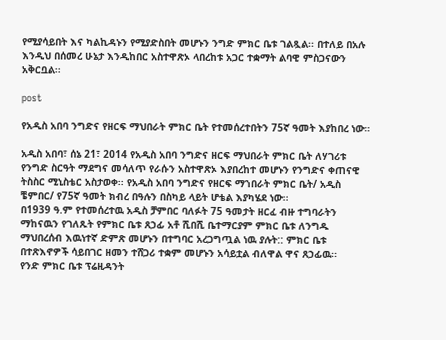የሚያሳይበት እና ካልኪዳኑን የሚያድስበት መሆኑን ንግድ ምክር ቤቱ ገልጿል፡፡ በተለይ በአሉ እንዲህ በሰመረ ሁኔታ እንዲከበር አስተዋጽኦ ላበረከቱ አጋር ተቋማት ልባዊ ምስጋናውን አቅርቧል፡፡

post

የአዲስ አበባ ንግድና የዘርፍ ማህበራት ምክር ቤት የተመሰረተበትን 75ኛ ዓመት እያከበረ ነው።

አዲስ አበባ፣ ሰኔ 21፣ 2014 የአዲስ አበባ ንግድና ዘርፍ ማህበራት ምክር ቤት ለሃገሪቱ የንግድ ስርዓት ማደግና መሳለጥ የራሱን አስተዋጽኦ እያበረከተ መሆኑን የንግድና ቀጠናዊ ትስስር ሚኒስቴር አስታወቀ፡፡ የአዲስ አበባ ንግድና የዘርፍ ማኀበራት ምክር ቤት/ አዲስ ቼምበር/ የ75ኛ ዓመት ክብረ በዓሉን በስካይ ላይት ሆቴል እያካሄደ ነው፡፡
በ1939 ዓ.ም የተመሰረተዉ አዲስ ቻምበር ባለፉት 75 ዓመታት ዘርፈ ብዙ ተግባራትን ማከናዉን የገለጹት የምክር ቤቱ ጸኃፊ አቶ ሺበሺ ቤተማርያም ምክር ቤቱ ለንግዱ ማህበረሰብ እዉነተኛ ድምጽ መሆኑን በተግባር አረጋግጧል ነዉ ያሉት:: ምክር ቤቱ በተጽእኖዎች ሳይበገር ዘመን ተሸጋሪ ተቋም መሆኑን አሳይቷል ብለዋል ዋና ጸኃፊዉ፡፡
የንድ ምክር ቤቱ ፕሬዚዳንት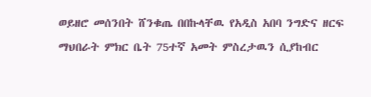ወይዘሮ መሰንበት ሸንቁጤ በበኩላቸዉ የአዲስ አበባ ንግድና ዘርፍ ማህበራት ምክር ቤት 75ተኛ አመት ምስረታዉን ሲያከብር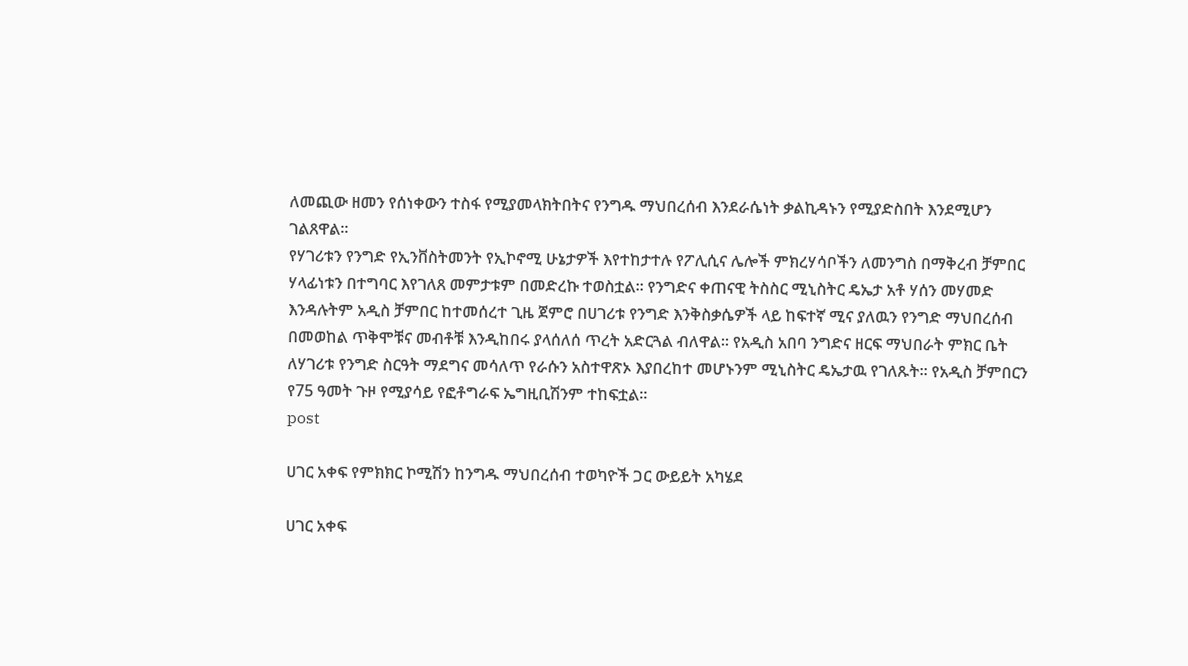ለመጪው ዘመን የሰነቀውን ተስፋ የሚያመላክትበትና የንግዱ ማህበረሰብ እንደራሴነት ቃልኪዳኑን የሚያድስበት እንደሚሆን ገልጸዋል፡፡
የሃገሪቱን የንግድ የኢንቨስትመንት የኢኮኖሚ ሁኔታዎች እየተከታተሉ የፖሊሲና ሌሎች ምክረሃሳቦችን ለመንግስ በማቅረብ ቻምበር ሃላፊነቱን በተግባር እየገለጸ መምታቱም በመድረኩ ተወስቷል፡፡ የንግድና ቀጠናዊ ትስስር ሚኒስትር ዴኤታ አቶ ሃሰን መሃመድ እንዳሉትም አዲስ ቻምበር ከተመሰረተ ጊዜ ጀምሮ በሀገሪቱ የንግድ እንቅስቃሴዎች ላይ ከፍተኛ ሚና ያለዉን የንግድ ማህበረሰብ በመወከል ጥቅሞቹና መብቶቹ እንዲከበሩ ያላሰለሰ ጥረት አድርጓል ብለዋል፡፡ የአዲስ አበባ ንግድና ዘርፍ ማህበራት ምክር ቤት ለሃገሪቱ የንግድ ስርዓት ማደግና መሳለጥ የራሱን አስተዋጽኦ እያበረከተ መሆኑንም ሚኒስትር ዴኤታዉ የገለጹት፡፡ የአዲስ ቻምበርን የ75 ዓመት ጉዞ የሚያሳይ የፎቶግራፍ ኤግዚቢሽንም ተከፍቷል፡፡
post

ሀገር አቀፍ የምክክር ኮሚሽን ከንግዱ ማህበረሰብ ተወካዮች ጋር ውይይት አካሄደ

ሀገር አቀፍ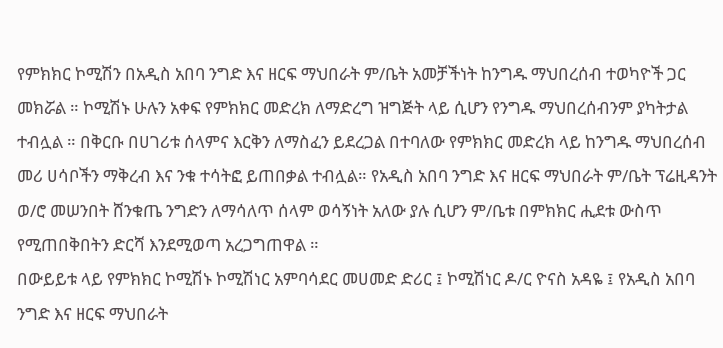የምክክር ኮሚሽን በአዲስ አበባ ንግድ እና ዘርፍ ማህበራት ም/ቤት አመቻችነት ከንግዱ ማህበረሰብ ተወካዮች ጋር መክሯል ። ኮሚሽኑ ሁሉን አቀፍ የምክክር መድረክ ለማድረግ ዝግጅት ላይ ሲሆን የንግዱ ማህበረሰብንም ያካትታል ተብሏል ። በቅርቡ በሀገሪቱ ሰላምና እርቅን ለማስፈን ይደረጋል በተባለው የምክክር መድረክ ላይ ከንግዱ ማህበረሰብ መሪ ሀሳቦችን ማቅረብ እና ንቁ ተሳትፎ ይጠበቃል ተብሏል። የአዲስ አበባ ንግድ እና ዘርፍ ማህበራት ም/ቤት ፕሬዚዳንት ወ/ሮ መሠንበት ሸንቁጤ ንግድን ለማሳለጥ ሰላም ወሳኝነት አለው ያሉ ሲሆን ም/ቤቱ በምክክር ሒደቱ ውስጥ የሚጠበቅበትን ድርሻ እንደሚወጣ አረጋግጠዋል ።
በውይይቱ ላይ የምክክር ኮሚሽኑ ኮሚሽነር አምባሳደር መሀመድ ድሪር ፤ ኮሚሽነር ዶ/ር ዮናስ አዳዬ ፤ የአዲስ አበባ ንግድ እና ዘርፍ ማህበራት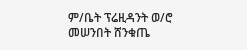ም/ቤት ፕሬዚዳንት ወ/ሮ መሠንበት ሸንቁጤ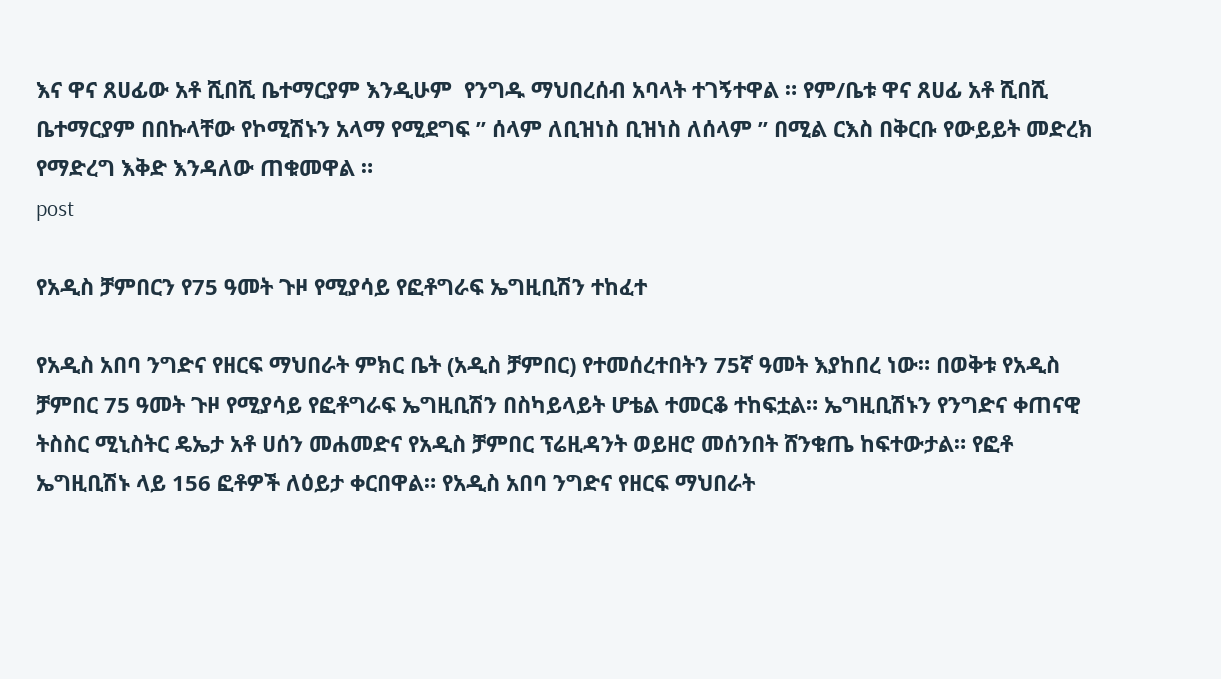እና ዋና ጸሀፊው አቶ ሺበሺ ቤተማርያም እንዲሁም  የንግዱ ማህበረሰብ አባላት ተገኝተዋል ። የም/ቤቱ ዋና ጸሀፊ አቶ ሺበሺ ቤተማርያም በበኩላቸው የኮሚሽኑን አላማ የሚደግፍ ” ሰላም ለቢዝነስ ቢዝነስ ለሰላም ” በሚል ርእስ በቅርቡ የውይይት መድረክ የማድረግ እቅድ እንዳለው ጠቁመዋል ።
post

የአዲስ ቻምበርን የ75 ዓመት ጉዞ የሚያሳይ የፎቶግራፍ ኤግዚቢሽን ተከፈተ

የአዲስ አበባ ንግድና የዘርፍ ማህበራት ምክር ቤት (አዲስ ቻምበር) የተመሰረተበትን 75ኛ ዓመት እያከበረ ነው። በወቅቱ የአዲስ ቻምበር 75 ዓመት ጉዞ የሚያሳይ የፎቶግራፍ ኤግዚቢሽን በስካይላይት ሆቴል ተመርቆ ተከፍቷል። ኤግዚቢሽኑን የንግድና ቀጠናዊ ትስስር ሚኒስትር ዴኤታ አቶ ሀሰን መሐመድና የአዲስ ቻምበር ፕሬዚዳንት ወይዘሮ መሰንበት ሸንቁጤ ከፍተውታል። የፎቶ ኤግዚቢሽኑ ላይ 156 ፎቶዎች ለዕይታ ቀርበዋል። የአዲስ አበባ ንግድና የዘርፍ ማህበራት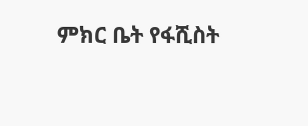ምክር ቤት የፋሺስት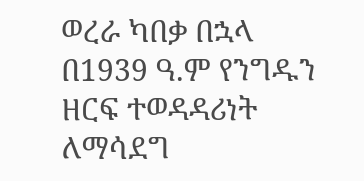ወረራ ካበቃ በኋላ በ1939 ዓ.ም የንግዱን ዘርፍ ተወዳዳሪነት ለማሳደግ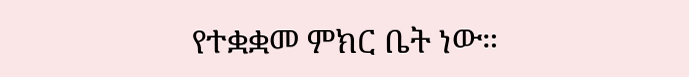የተቋቋመ ምክር ቤት ነው።